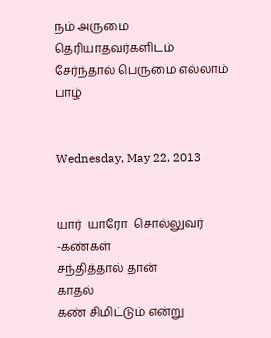நம் அருமை தெரியாதவர்களிடம் சேர்ந்தால் பெருமை எல்லாம் பாழ்


Wednesday, May 22, 2013


யார்  யாரோ  சொல்லுவர் -கண்கள்
சந்தித்தால் தான்
காதல்
கண் சிமிட்டும் என்று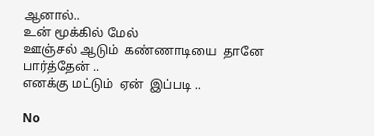ஆனால்..
உன் மூக்கில் மேல்
ஊஞ்சல் ஆடும்  கண்ணாடியை  தானே பார்த்தேன் ..
எனக்கு மட்டும்  ஏன்  இப்படி ..

No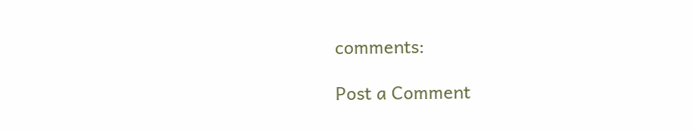comments:

Post a Comment